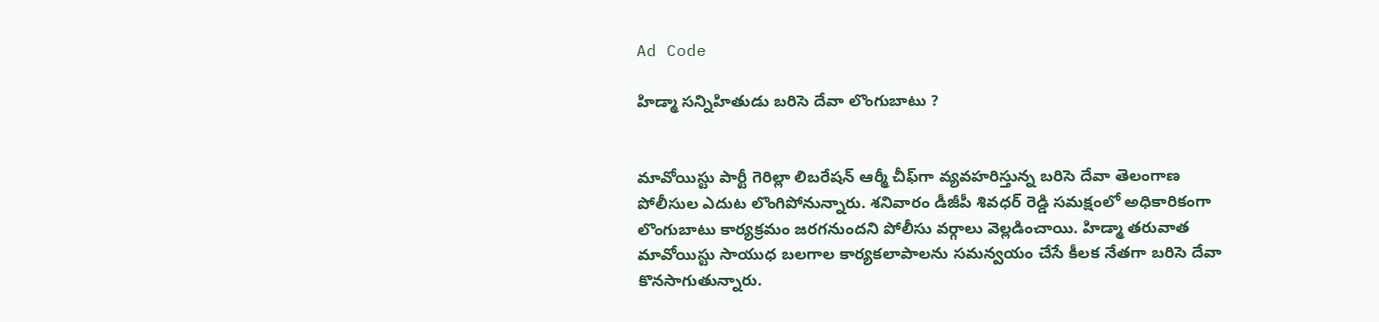Ad Code

హిడ్మా సన్నిహితుడు బరిసె దేవా లొంగుబాటు ?


మావోయిస్టు పార్టీ గెరిల్లా లిబరేషన్ ఆర్మీ చీఫ్‌గా వ్యవహరిస్తున్న బరిసె దేవా తెలంగాణ పోలీసుల ఎదుట లొంగిపోనున్నారు. శనివారం డీజీపీ శివధర్ రెడ్డి సమక్షంలో అధికారికంగా లొంగుబాటు కార్యక్రమం జరగనుందని పోలీసు వర్గాలు వెల్లడించాయి. హిడ్మా తరువాత మావోయిస్టు సాయుధ బలగాల కార్యకలాపాలను సమన్వయం చేసే కీలక నేతగా బరిసె దేవా కొనసాగుతున్నారు.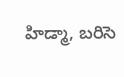హిడ్మా, బరిసె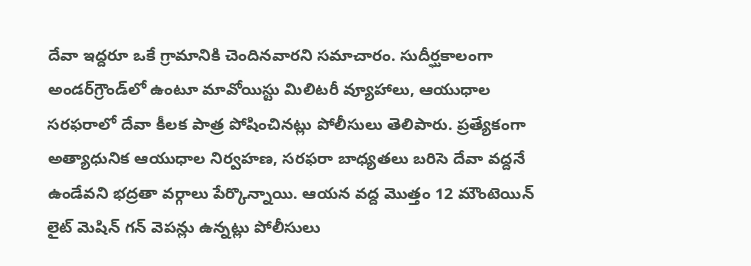దేవా ఇద్దరూ ఒకే గ్రామానికి చెందినవారని సమాచారం. సుదీర్ఘకాలంగా అండర్‌గ్రౌండ్‌లో ఉంటూ మావోయిస్టు మిలిటరీ వ్యూహాలు, ఆయుధాల సరఫరాలో దేవా కీలక పాత్ర పోషించినట్లు పోలీసులు తెలిపారు. ప్రత్యేకంగా అత్యాధునిక ఆయుధాల నిర్వహణ, సరఫరా బాధ్యతలు బరిసె దేవా వద్దనే ఉండేవని భద్రతా వర్గాలు పేర్కొన్నాయి. ఆయన వద్ద మొత్తం 12 మౌంటెయిన్ లైట్ మెషిన్ గన్ వెపన్లు ఉన్నట్లు పోలీసులు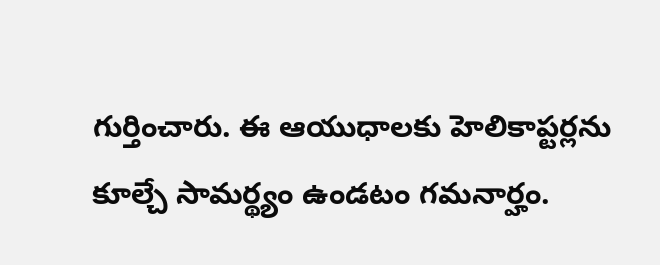గుర్తించారు. ఈ ఆయుధాలకు హెలికాప్టర్లను కూల్చే సామర్థ్యం ఉండటం గమనార్హం.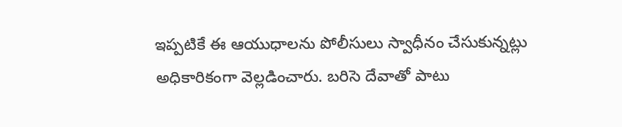ఇప్పటికే ఈ ఆయుధాలను పోలీసులు స్వాధీనం చేసుకున్నట్లు అధికారికంగా వెల్లడించారు. బరిసె దేవాతో పాటు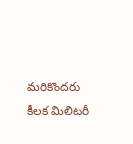మరికొందరు కీలక మిలిటరీ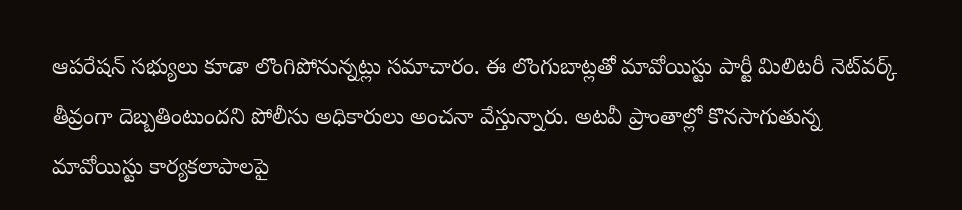ఆపరేషన్ సభ్యులు కూడా లొంగిపోనున్నట్లు సమాచారం. ఈ లొంగుబాట్లతో మావోయిస్టు పార్టీ మిలిటరీ నెట్‌వర్క్ తీవ్రంగా దెబ్బతింటుందని పోలీసు అధికారులు అంచనా వేస్తున్నారు. అటవీ ప్రాంతాల్లో కొనసాగుతున్న మావోయిస్టు కార్యకలాపాలపై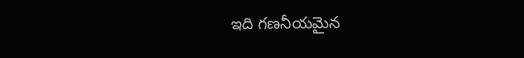ఇది గణనీయమైన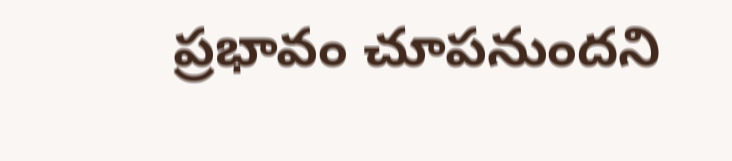ప్రభావం చూపనుందని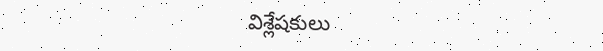విశ్లేషకులు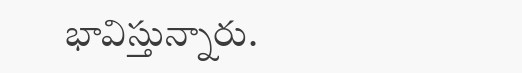భావిస్తున్నారు.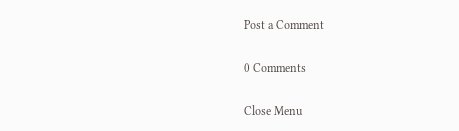Post a Comment

0 Comments

Close Menu